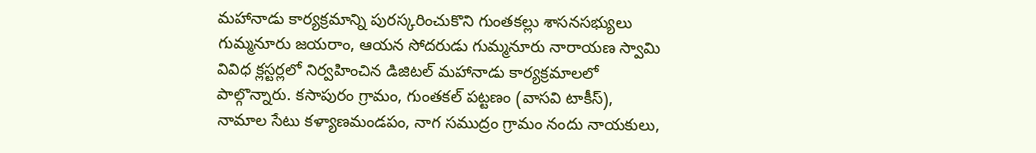మహానాడు కార్యక్రమాన్ని పురస్కరించుకొని గుంతకల్లు శాసనసభ్యులు గుమ్మనూరు జయరాం, ఆయన సోదరుడు గుమ్మనూరు నారాయణ స్వామి వివిధ క్లస్టర్లలో నిర్వహించిన డిజిటల్ మహానాడు కార్యక్రమాలలో పాల్గొన్నారు. కసాపురం గ్రామం, గుంతకల్ పట్టణం (వాసవి టాకీస్), నామాల సేటు కళ్యాణమండపం, నాగ సముద్రం గ్రామం నందు నాయకులు,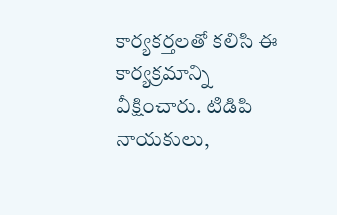కార్యకర్తలతో కలిసి ఈ కార్యక్రమాన్ని వీక్షించారు. టిడిపి నాయకులు,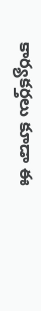కార్యకర్తలు కూడా ఈ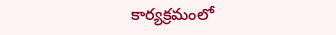కార్యక్రమంలో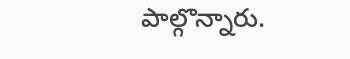పాల్గొన్నారు.